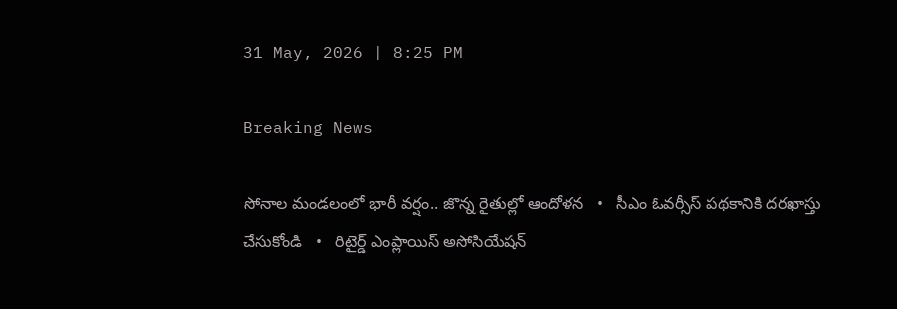31 May, 2026 | 8:25 PM

Breaking News

సోనాల మండలంలో భారీ వర్షం.. జొన్న రైతుల్లో ఆందోళన   •   సీఎం ఓవర్సీస్ పథకానికి దరఖాస్తు చేసుకోండి   •   రిటైర్డ్ ఎంప్లాయిస్ అసోసియేషన్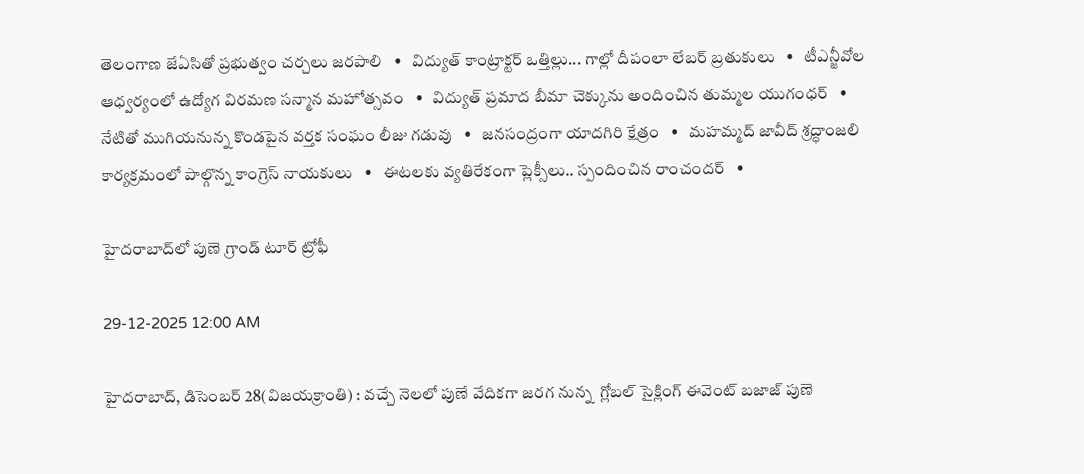తెలంగాణ జేఏసితో ప్రభుత్వం చర్చలు జరపాలి   •   విద్యుత్ కాంట్రాక్టర్ ఒత్తిల్లు... గాల్లో దీపంలా లేబర్ బ్రతుకులు   •   టీఎన్జీవోల ఆధ్వర్యంలో ఉద్యోగ విరమణ సన్మాన మహోత్సవం   •   విద్యుత్ ప్రమాద బీమా చెక్కును అందించిన తుమ్మల యుగంధర్   •   నేటితో ముగియనున్న కొండపైన వర్తక సంఘం లీజు గడువు   •   జనసంద్రంగా యాదగిరి క్షేత్రం   •   మహమ్మద్ జావీద్ శ్రద్ధాంజలి కార్యక్రమంలో పాల్గొన్న కాంగ్రెస్ నాయకులు   •   ఈటలకు వ్యతిరేకంగా ప్లెక్సీలు.. స్పందించిన రాంచందర్   •

హైదరాబాద్‌లో పుణె గ్రాండ్ టూర్ ట్రోఫీ

29-12-2025 12:00 AM

హైదరాబాద్, డిసెంబర్ 28(విజయక్రాంతి) : వచ్చే నెలలో పుణే వేదికగా జరగ నున్న  గ్లోబల్ సైక్లింగ్ ఈవెంట్ బజాజ్ పుణె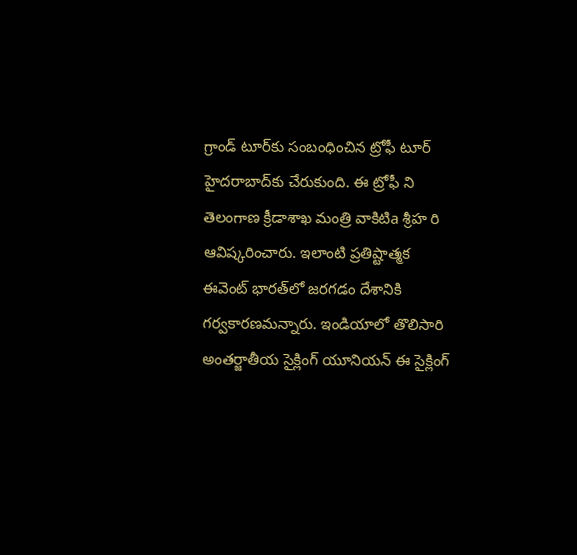గ్రాండ్ టూర్‌కు సంబంధించిన ట్రోఫీ టూర్ హైదరాబాద్‌కు చేరుకుంది. ఈ ట్రోఫీ ని తెలంగాణ క్రీడాశాఖ మంత్రి వాకిటిa శ్రీహ రి ఆవిష్కరించారు. ఇలాంటి ప్రతిష్టాత్మక ఈవెంట్ భారత్‌లో జరగడం దేశానికి గర్వకారణమన్నారు. ఇండియాలో తొలిసారి అంతర్జాతీయ సైక్లింగ్ యూనియన్ ఈ సైక్లింగ్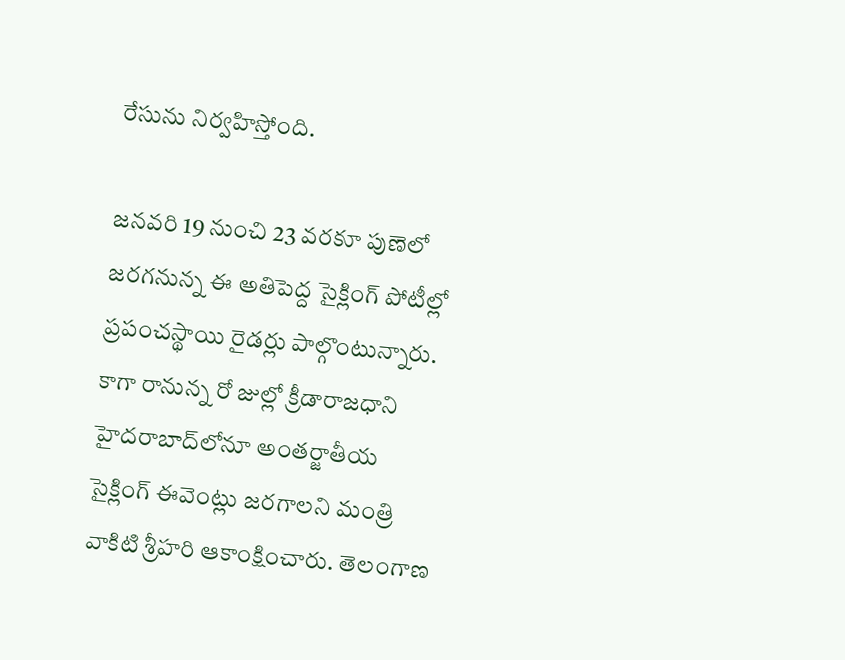రేసును నిర్వహిస్తోంది.

జనవరి 19 నుంచి 23 వరకూ పుణెలో జరగనున్న ఈ అతిపెద్ద సైక్లింగ్ పోటీల్లో ప్రపంచస్థాయి రైడర్లు పాల్గొంటున్నారు. కాగా రానున్న రో జుల్లో క్రీడారాజధాని హైదరాబాద్‌లోనూ అంతర్జాతీయ సైక్లింగ్ ఈవెంట్లు జరగాలని మంత్రి వాకిటి శ్రీహరి ఆకాంక్షించారు. తెలంగాణ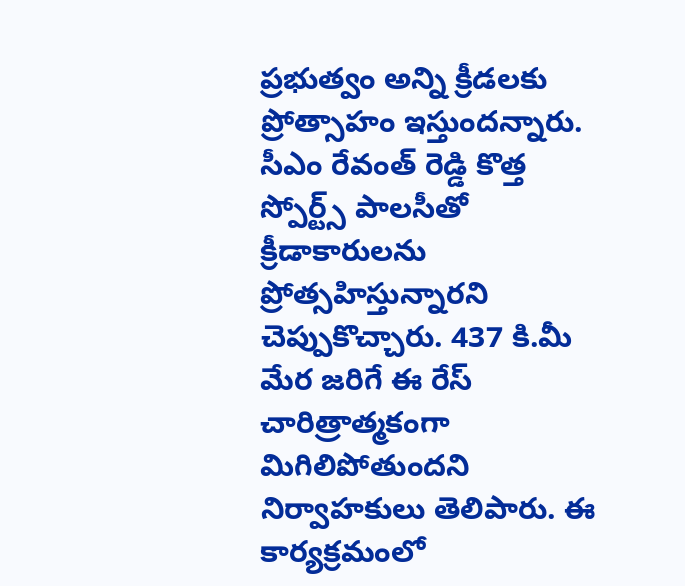ప్రభుత్వం అన్ని క్రీడలకు ప్రోత్సాహం ఇస్తుందన్నారు. సీఎం రేవంత్ రెడ్డి కొత్త స్పోర్ట్స్ పాలసీతో క్రీడాకారులను ప్రోత్సహిస్తున్నారని చెప్పుకొచ్చారు. 437 కి.మీ మేర జరిగే ఈ రేస్ చారిత్రాత్మకంగా మిగిలిపోతుందని నిర్వాహకులు తెలిపారు. ఈ కార్యక్రమంలో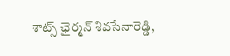శాట్స్ ఛైర్మన్ శివసేనారెడ్డి,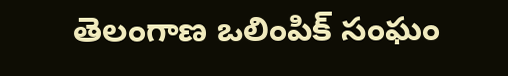తెలంగాణ ఒలింపిక్ సంఘం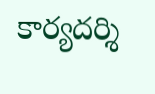కార్యదర్శి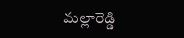మల్లారెడ్డి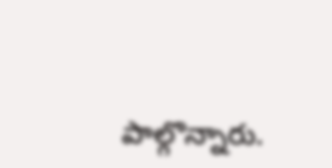పాల్గొన్నారు.